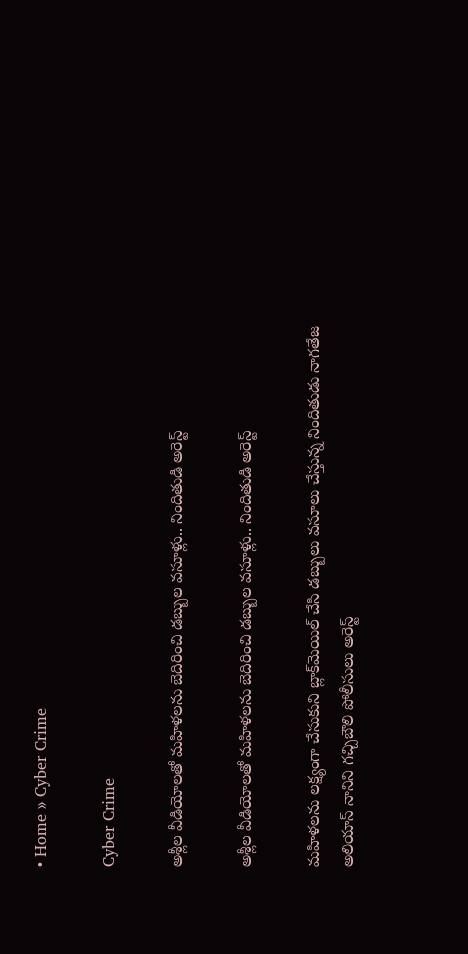• Home » Cyber Crime

Cyber Crime

అశ్లీల వీడియోలతో మహిళలను బెదిరించి డబ్బుల వసూళ్లు.. నిందితుడి అరెస్ట్

అశ్లీల వీడియోలతో మహిళలను బెదిరించి డబ్బుల వసూళ్లు.. నిందితుడి అరెస్ట్

మహిళలను లక్ష్యంగా చేసుకుని బ్లాక్‌మెయిల్ చేసి డబ్బులు వసూలు చేస్తున్న నిందితుడు నాగతేజ అలియాస్ నానిని గచ్చిబౌలి పోలీసులు అరెస్ట్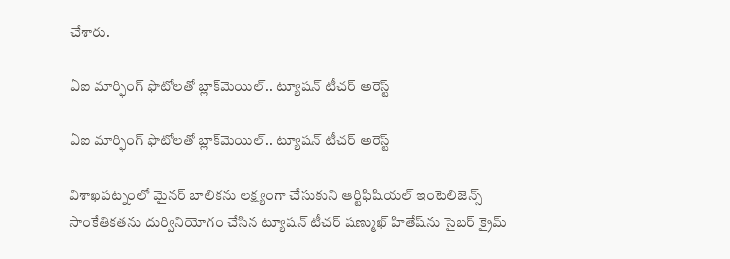చేశారు.

ఏఐ మార్ఫింగ్ ఫొటోలతో బ్లాక్‌మెయిల్.. ట్యూషన్ టీచర్ అరెస్ట్

ఏఐ మార్ఫింగ్ ఫొటోలతో బ్లాక్‌మెయిల్.. ట్యూషన్ టీచర్ అరెస్ట్

విశాఖపట్నంలో మైనర్ బాలికను లక్ష్యంగా చేసుకుని ఆర్టిఫిషియల్ ఇంటెలిజెన్స్ సాంకేతికతను దుర్వినియోగం చేసిన ట్యూషన్ టీచర్ షణ్ముఖ్ హితేష్‌ను సైబర్ క్రైమ్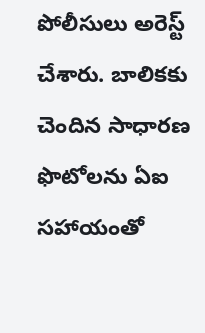పోలీసులు అరెస్ట్ చేశారు. బాలికకు చెందిన సాధారణ ఫొటోలను ఏఐ సహాయంతో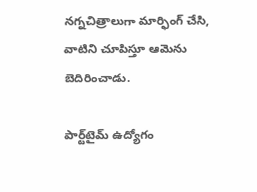నగ్నచిత్రాలుగా మార్ఫింగ్ చేసి, వాటిని చూపిస్తూ ఆమెను బెదిరించాడు.

పార్ట్‌టైమ్‌ ఉద్యోగం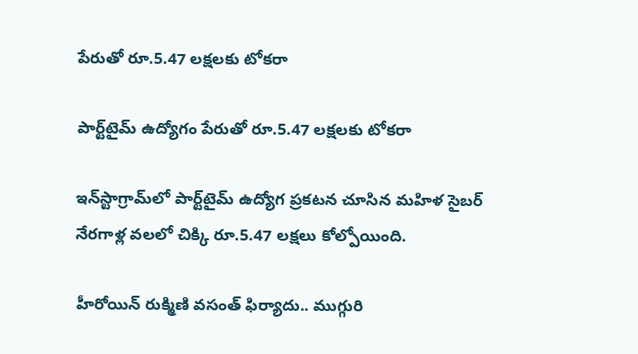పేరుతో రూ.5.47 లక్షలకు టోకరా

పార్ట్‌టైమ్‌ ఉద్యోగం పేరుతో రూ.5.47 లక్షలకు టోకరా

ఇన్‌స్టాగ్రామ్‌లో పార్ట్‌టైమ్‌ ఉద్యోగ ప్రకటన చూసిన మహిళ సైబర్‌ నేరగాళ్ల వలలో చిక్కి రూ.5.47 లక్షలు కోల్పోయింది.

హీరోయిన్ రుక్మిణి వసంత్ ఫిర్యాదు.. ముగ్గురి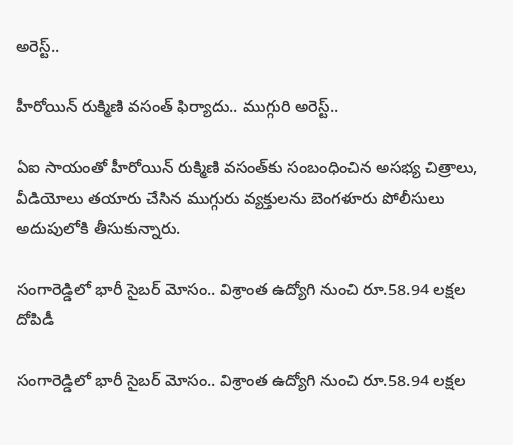అరెస్ట్..

హీరోయిన్ రుక్మిణి వసంత్ ఫిర్యాదు.. ముగ్గురి అరెస్ట్..

ఏఐ సాయంతో హీరోయిన్ రుక్మిణి వసంత్‌కు సంబంధించిన అసభ్య చిత్రాలు, వీడియోలు తయారు చేసిన ముగ్గురు వ్యక్తులను బెంగళూరు పోలీసులు అదుపులోకి తీసుకున్నారు.

సంగారెడ్డిలో భారీ సైబర్ మోసం.. విశ్రాంత ఉద్యోగి నుంచి రూ.58.94 లక్షల దోపిడీ

సంగారెడ్డిలో భారీ సైబర్ మోసం.. విశ్రాంత ఉద్యోగి నుంచి రూ.58.94 లక్షల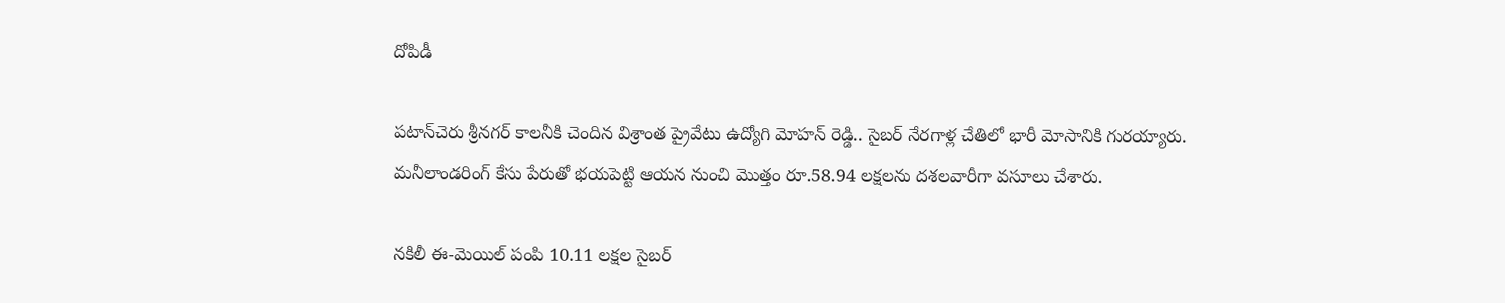దోపిడీ

పటాన్‌చెరు శ్రీనగర్ కాలనీకి చెందిన విశ్రాంత ప్రైవేటు ఉద్యోగి మోహన్ రెడ్డి.. సైబర్ నేరగాళ్ల చేతిలో భారీ మోసానికి గురయ్యారు. మనీలాండరింగ్ కేసు పేరుతో భయపెట్టి ఆయన నుంచి మొత్తం రూ.58.94 లక్షలను దశలవారీగా వసూలు చేశారు.

నకిలీ ఈ-మెయిల్‌ పంపి 10.11 లక్షల సైబర్‌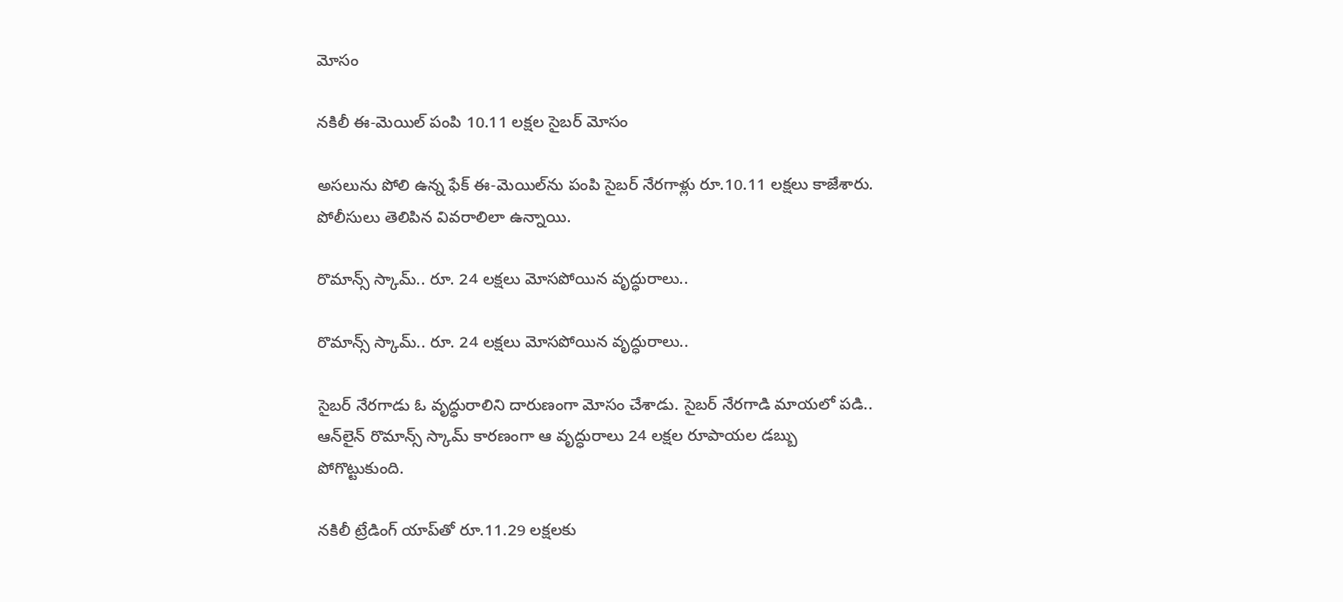మోసం

నకిలీ ఈ-మెయిల్‌ పంపి 10.11 లక్షల సైబర్‌ మోసం

అసలును పోలి ఉన్న ఫేక్‌ ఈ-మెయిల్‌ను పంపి సైబర్‌ నేరగాళ్లు రూ.10.11 లక్షలు కాజేశారు. పోలీసులు తెలిపిన వివరాలిలా ఉన్నాయి.

రొమాన్స్ స్కామ్.. రూ. 24 లక్షలు మోసపోయిన వృద్ధురాలు..

రొమాన్స్ స్కామ్.. రూ. 24 లక్షలు మోసపోయిన వృద్ధురాలు..

సైబర్ నేరగాడు ఓ వృద్ధురాలిని దారుణంగా మోసం చేశాడు. సైబర్ నేరగాడి మాయలో పడి.. ఆన్‌లైన్ రొమాన్స్ స్కామ్ కారణంగా ఆ వృద్ధురాలు 24 లక్షల రూపాయల డబ్బు పోగొట్టుకుంది.

నకిలీ ట్రేడింగ్‌ యాప్‌తో రూ.11.29 లక్షలకు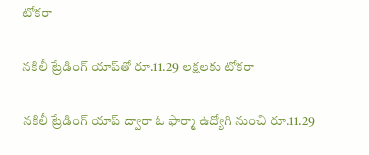టోకరా

నకిలీ ట్రేడింగ్‌ యాప్‌తో రూ.11.29 లక్షలకు టోకరా

నకిలీ ట్రేడింగ్‌ యాప్‌ ద్వారా ఓ ఫార్మా ఉద్యోగి నుంచి రూ.11.29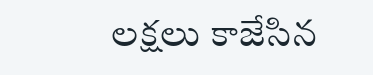లక్షలు కాజేసిన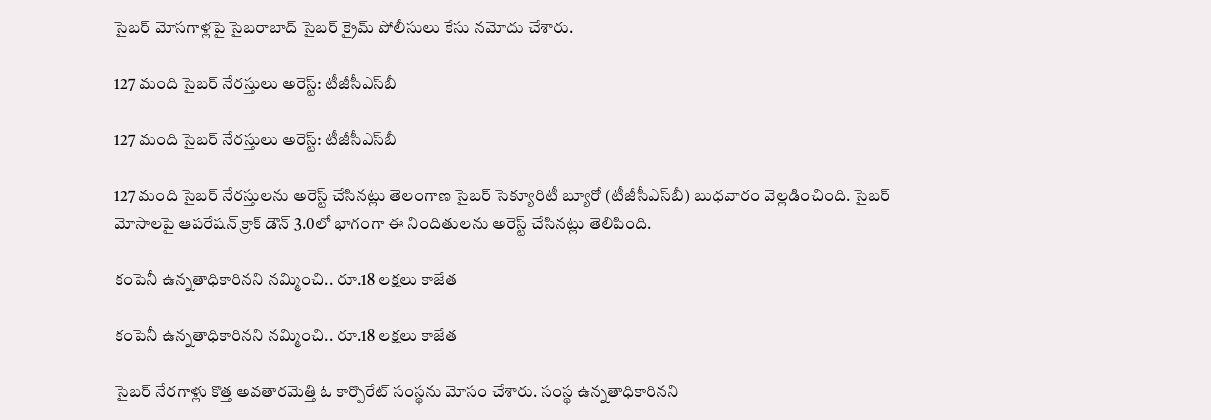సైబర్‌ మోసగాళ్లపై సైబరాబాద్‌ సైబర్‌ క్రైమ్‌ పోలీసులు కేసు నమోదు చేశారు.

127 మంది సైబర్ నేరస్తులు అరెస్ట్: టీజీసీ‌ఎస్‌బీ

127 మంది సైబర్ నేరస్తులు అరెస్ట్: టీజీసీ‌ఎస్‌బీ

127 మంది సైబర్ నేరస్తులను అరెస్ట్ చేసినట్లు తెలంగాణ సైబర్ సెక్యూరిటీ బ్యూరో (టీజీసీ‌ఎస్‌బీ) బుధవారం వెల్లడించింది. సైబర్ మోసాలపై ఆపరేషన్ క్రాక్ డౌన్ 3.0లో భాగంగా ఈ నిందితులను అరెస్ట్ చేసినట్లు తెలిపింది.

కంపెనీ ఉన్నతాధికారినని నమ్మించి.. రూ.18 లక్షలు కాజేత

కంపెనీ ఉన్నతాధికారినని నమ్మించి.. రూ.18 లక్షలు కాజేత

సైబర్‌ నేరగాళ్లు కొత్త అవతారమెత్తి ఓ కార్పొరేట్‌ సంస్థను మోసం చేశారు. సంస్థ ఉన్నతాధికారినని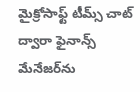మైక్రోసాఫ్ట్‌ టీమ్స్‌ చాట్‌ ద్వారా ఫైనాన్స్‌ మేనేజర్‌ను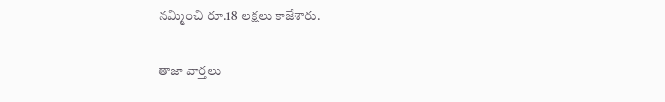నమ్మించి రూ.18 లక్షలు కాజేశారు.

తాజా వార్తలు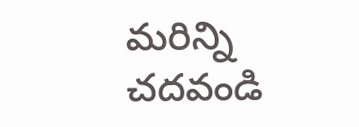మరిన్ని చదవండి